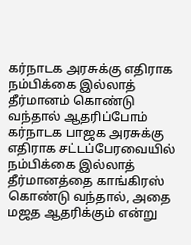கர்நாடக அரசுக்கு எதிராக நம்பிக்கை இல்லாத் தீர்மானம் கொண்டு வந்தால் ஆதரிப்போம்
கர்நாடக பாஜக அரசுக்கு எதிராக சட்டப்பேரவையில் நம்பிக்கை இல்லாத் தீர்மானத்தை காங்கிரஸ் கொண்டு வந்தால், அதை மஜத ஆதரிக்கும் என்று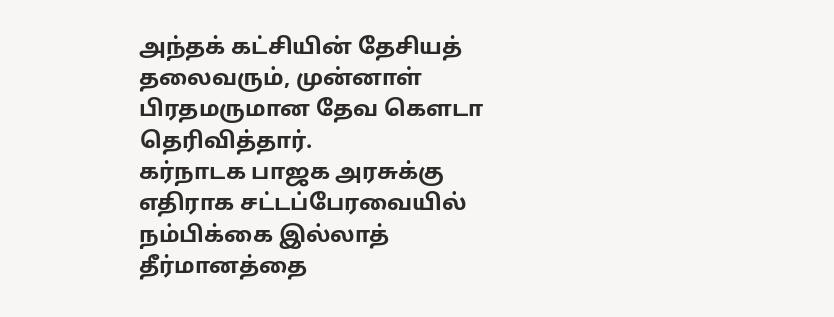அந்தக் கட்சியின் தேசியத் தலைவரும், முன்னாள் பிரதமருமான தேவ கெளடா தெரிவித்தார்.
கர்நாடக பாஜக அரசுக்கு எதிராக சட்டப்பேரவையில் நம்பிக்கை இல்லாத் தீர்மானத்தை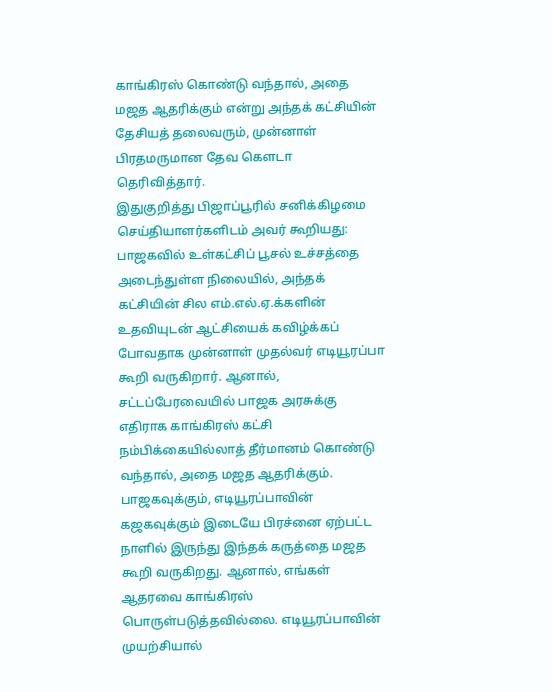காங்கிரஸ் கொண்டு வந்தால், அதை மஜத ஆதரிக்கும் என்று அந்தக் கட்சியின் தேசியத் தலைவரும், முன்னாள் பிரதமருமான தேவ கெளடா தெரிவித்தார்.
இதுகுறித்து பிஜாப்பூரில் சனிக்கிழமை செய்தியாளர்களிடம் அவர் கூறியது:
பாஜகவில் உள்கட்சிப் பூசல் உச்சத்தை அடைந்துள்ள நிலையில், அந்தக் கட்சியின் சில எம்.எல்.ஏ.க்களின் உதவியுடன் ஆட்சியைக் கவிழ்க்கப் போவதாக முன்னாள் முதல்வர் எடியூரப்பா கூறி வருகிறார். ஆனால், சட்டப்பேரவையில் பாஜக அரசுக்கு எதிராக காங்கிரஸ் கட்சி நம்பிக்கையில்லாத் தீர்மானம் கொண்டு வந்தால், அதை மஜத ஆதரிக்கும்.
பாஜகவுக்கும், எடியூரப்பாவின் கஜகவுக்கும் இடையே பிரச்னை ஏற்பட்ட நாளில் இருந்து இந்தக் கருத்தை மஜத கூறி வருகிறது. ஆனால், எங்கள் ஆதரவை காங்கிரஸ் பொருள்படுத்தவில்லை. எடியூரப்பாவின் முயற்சியால்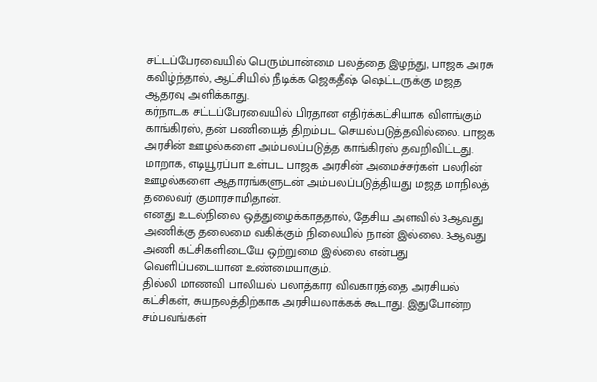சட்டப்பேரவையில் பெரும்பான்மை பலத்தை இழந்து, பாஜக அரசு கவிழ்ந்தால், ஆட்சியில் நீடிக்க ஜெகதீஷ் ஷெட்டருக்கு மஜத ஆதரவு அளிக்காது.
கர்நாடக சட்டப்பேரவையில் பிரதான எதிர்க்கட்சியாக விளங்கும் காங்கிரஸ், தன் பணியைத் திறம்பட செயல்படுத்தவில்லை. பாஜக அரசின் ஊழல்களை அம்பலப்படுத்த காங்கிரஸ் தவறிவிட்டது. மாறாக, எடியூரப்பா உள்பட பாஜக அரசின் அமைச்சர்கள் பலரின் ஊழல்களை ஆதாரங்களுடன் அம்பலப்படுத்தியது மஜத மாநிலத் தலைவர் குமாரசாமிதான்.
எனது உடல்நிலை ஒத்துழைக்காததால், தேசிய அளவில் 3ஆவது அணிக்கு தலைமை வகிக்கும் நிலையில் நான் இல்லை. 3ஆவது அணி கட்சிகளிடையே ஒற்றுமை இல்லை என்பது வெளிப்படையான உண்மையாகும்.
தில்லி மாணவி பாலியல் பலாத்கார விவகாரத்தை அரசியல் கட்சிகள், சுயநலத்திற்காக அரசியலாக்கக் கூடாது. இதுபோன்ற சம்பவங்கள்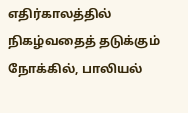எதிர்காலத்தில் நிகழ்வதைத் தடுக்கும் நோக்கில், பாலியல்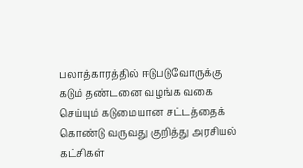பலாத்காரத்தில் ஈடுபடுவோருக்கு கடும் தண்டனை வழங்க வகை செய்யும் கடுமையான சட்டத்தைக் கொண்டு வருவது குறித்து அரசியல் கட்சிகள்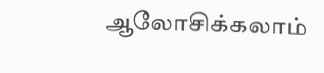ஆலோசிக்கலாம்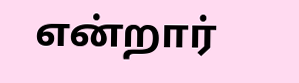என்றார்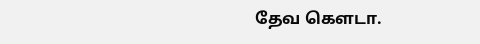தேவ கெளடா.